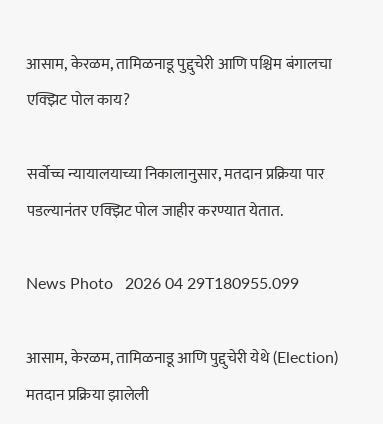आसाम, केरळम, तामिळनाडू पुद्दुचेरी आणि पश्चिम बंगालचा एक्झिट पोल काय?

सर्वोच्च न्यायालयाच्या निकालानुसार, मतदान प्रक्रिया पार पडल्यानंतर एक्झिट पोल जाहीर करण्यात येतात.

News Photo   2026 04 29T180955.099

आसाम, केरळम, तामिळनाडू आणि पुद्दुचेरी येथे (Election) मतदान प्रक्रिया झालेली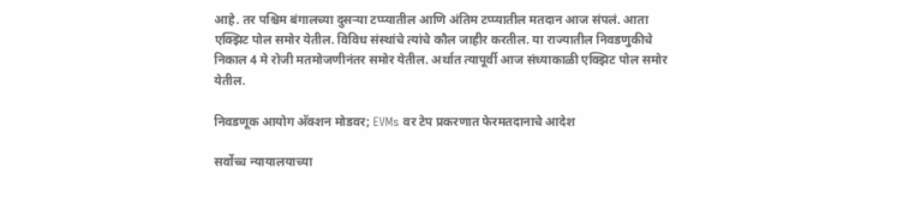आहे. तर पश्चिम बंगालच्या दुसऱ्या टप्प्यातील आणि अंतिम टप्प्यातील मतदान आज संपलं. आता एक्झिट पोल समोर येतील. विविध संस्थांचे त्यांचे कौल जाहीर करतील. या राज्यातील निवडणुकीचे निकाल 4 मे रोजी मतमोजणीनंतर समोर येतील. अर्थात त्यापूर्वी आज संध्याकाळी एक्झिट पोल समोर येतील.

निवडणूक आयोग अ‍ॅक्शन मोडवर; EVMs वर टेप प्रकरणात फेरमतदानाचे आदेश

सर्वोच्च न्यायालयाच्या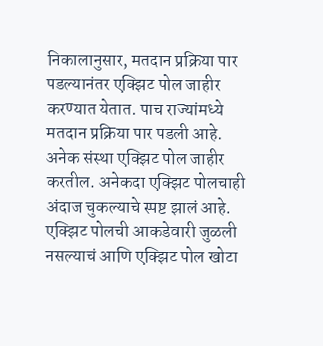निकालानुसार, मतदान प्रक्रिया पार पडल्यानंतर एक्झिट पोल जाहीर करण्यात येतात. पाच राज्यांमध्ये मतदान प्रक्रिया पार पडली आहे. अनेक संस्था एक्झिट पोल जाहीर करतील. अनेकदा एक्झिट पोलचाही अंदाज चुकल्याचे स्पष्ट झालं आहे. एक्झिट पोलची आकडेवारी जुळली नसल्याचं आणि एक्झिट पोल खोटा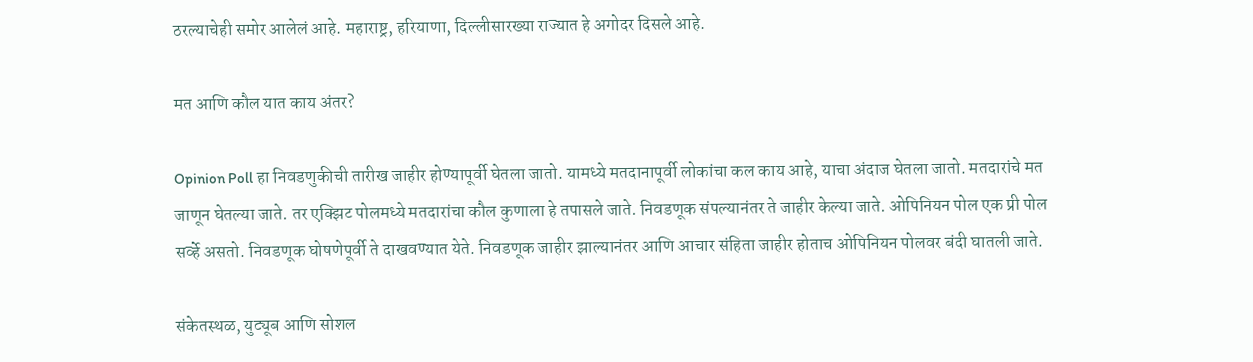ठरल्याचेही समोर आलेलं आहे. महाराष्ट्र, हरियाणा, दिल्लीसारख्या राज्यात हे अगोदर दिसले आहे.

मत आणि कौल यात काय अंतर?

Opinion Poll हा निवडणुकीची तारीख जाहीर होण्यापूर्वी घेतला जातो. यामध्ये मतदानापूर्वी लोकांचा कल काय आहे, याचा अंदाज घेतला जातो. मतदारांचे मत जाणून घेतल्या जाते. तर एक्झिट पोलमध्ये मतदारांचा कौल कुणाला हे तपासले जाते. निवडणूक संपल्यानंतर ते जाहीर केल्या जाते. ओपिनियन पोल एक प्री पोल सर्व्हे असतो. निवडणूक घोषणेपूर्वी ते दाखवण्यात येते. निवडणूक जाहीर झाल्यानंतर आणि आचार संहिता जाहीर होताच ओपिनियन पोलवर बंदी घातली जाते.

संकेतस्थळ, युट्यूब आणि सोशल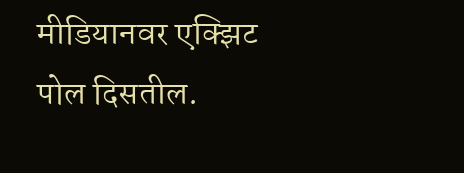मीडियानवर एक्झिट पोल दिसतील.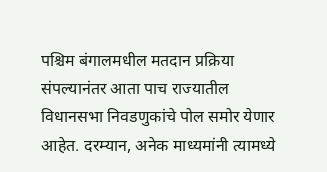पश्चिम बंगालमधील मतदान प्रक्रिया संपल्यानंतर आता पाच राज्यातील विधानसभा निवडणुकांचे पोल समोर येणार आहेत. दरम्यान, अनेक माध्यमांनी त्यामध्ये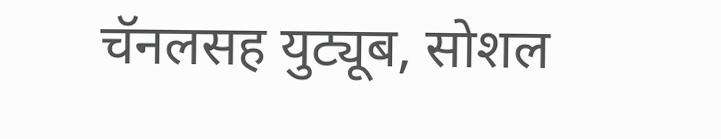चॅनलसह युट्यूब, सोशल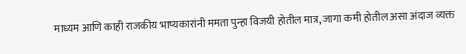माध्यम आणि काही राजकीय भाष्यकारांनी ममता पुन्हा विजयी होतील मात्र, जागा कमी होतील असा अंदाज व्यक्त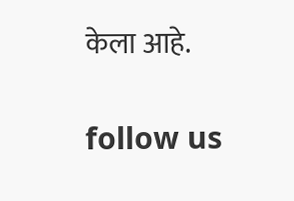केला आहे.

follow us